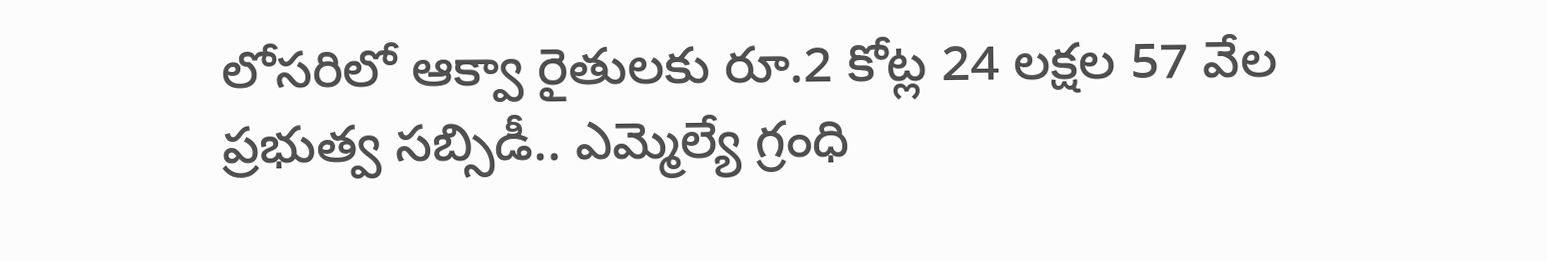లోసరిలో ఆక్వా రైతులకు రూ.2 కోట్ల 24 లక్షల 57 వేల ప్రభుత్వ సబ్సిడీ.. ఎమ్మెల్యే గ్రంధి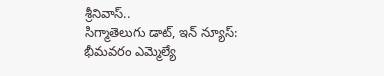శ్రీనివాస్..
సిగ్మాతెలుగు డాట్, ఇన్ న్యూస్: భీమవరం ఎమ్మెల్యే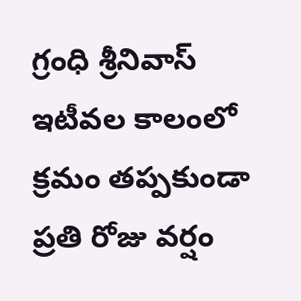గ్రంధి శ్రీనివాస్ ఇటీవల కాలంలో క్రమం తప్పకుండా ప్రతి రోజు వర్షం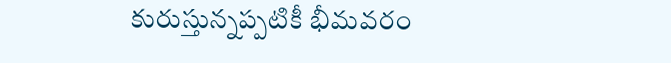కురుస్తున్నప్పటికీ భీమవరం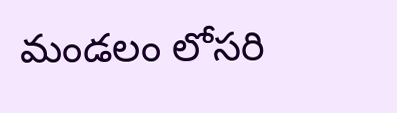మండలం లోసరి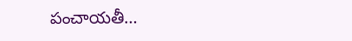పంచాయతీ…